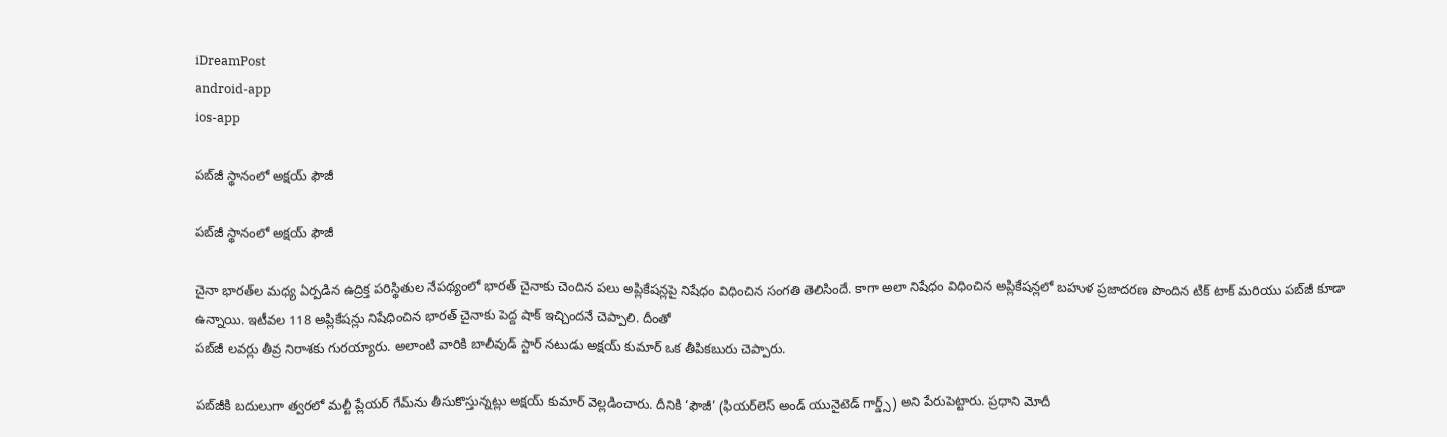iDreamPost
android-app
ios-app

పబ్‌జీ స్థానంలో అక్షయ్ ఫౌజీ

పబ్‌జీ స్థానంలో అక్షయ్ ఫౌజీ

చైనా భారత్‌ల మధ్య ఏర్పడిన ఉద్రిక్త పరిస్థితుల నేపథ్యంలో భారత్ చైనాకు చెందిన పలు అప్లికేషన్లపై నిషేధం విధించిన సంగతి తెలిసిందే. కాగా అలా నిషేధం విధించిన అప్లికేషన్లలో బహుళ ప్రజాదరణ పొందిన టిక్ టాక్ మరియు పబ్‌జీ కూడా ఉన్నాయి. ఇటీవల 118 అప్లికేషన్లు నిషేధించిన భారత్ చైనాకు పెద్ద షాక్ ఇచ్చిందనే చెప్పాలి. దీంతో
పబ్‌జీ లవర్లు తీవ్ర నిరాశకు గురయ్యారు. అలాంటి వారికి బాలీవుడ్ స్టార్ నటుడు అక్షయ్ కుమార్ ఒక తీపికబురు చెప్పారు.

పబ్‌జీకి బదులుగా త్వరలో మల్టీ ప్లేయర్‌ గేమ్‌ను తీసుకొస్తున్నట్లు అక్షయ్ కుమార్ వెల్లడించారు. దీనికి ‘ఫౌజీ’ (ఫియర్‌లెస్‌ అండ్‌ యునైటెడ్‌ గార్డ్స్‌) అని పేరుపెట్టారు. ప్రధాని మోదీ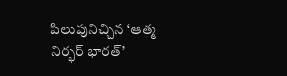పిలుపునిచ్చిన ‘ఆత్మ నిర్భర్‌ భారత్‌’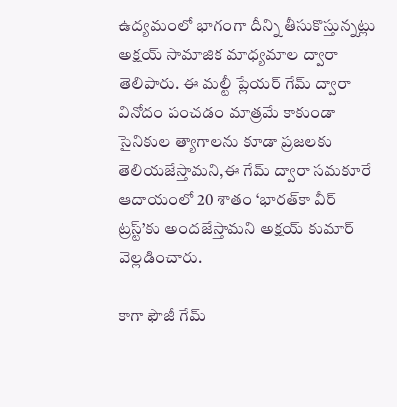ఉద్యమంలో భాగంగా దీన్ని తీసుకొస్తున్నట్లు అక్షయ్ సామాజిక మాధ్యమాల ద్వారా తెలిపారు. ఈ మల్టీ ప్లేయర్‌ గేమ్‌ ద్వారా వినోదం పంచడం మాత్రమే కాకుండా సైనికుల త్యాగాలను కూడా ప్రజలకు తెలియజేస్తామని,ఈ గేమ్‌ ద్వారా సమకూరే ఆదాయంలో 20 శాతం ‘భారత్‌కా వీర్‌ ట్రస్ట్‌’కు అందజేస్తామని అక్షయ్ కుమార్ వెల్లడించారు.

కాగా ఫౌజీ గేమ్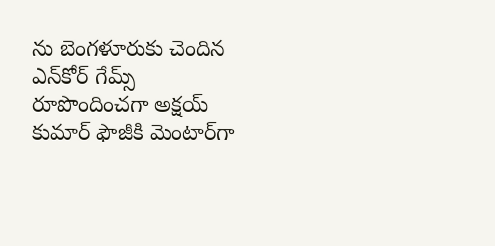ను బెంగళూరుకు చెందిన ఎన్‌కోర్‌ గేమ్స్‌ రూపొందించగా అక్షయ్‌ కుమార్ ఫౌజీకి మెంటార్‌గా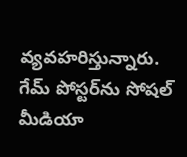వ్యవహరిస్తున్నారు. గేమ్ పోస్టర్‌ను సోషల్ మీడియా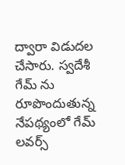ద్వారా విడుదల చేసారు. స్వదేశీ గేమ్ ను రూపొందుతున్న నేపథ్యంలో గేమ్ లవర్స్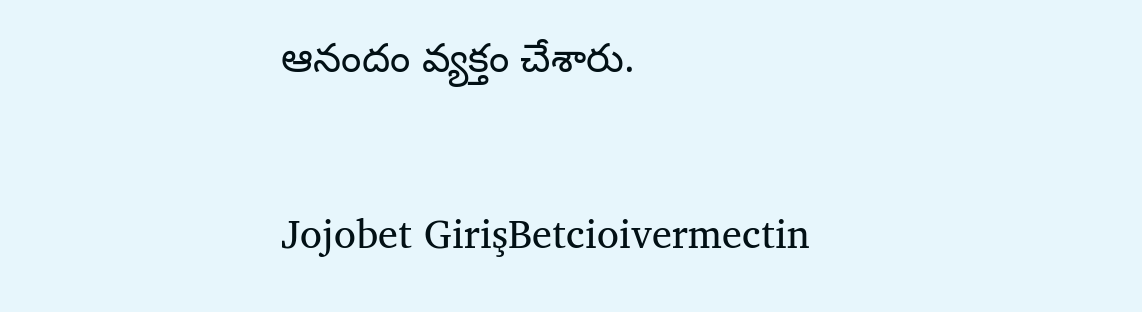ఆనందం వ్యక్తం చేశారు.

Jojobet GirişBetcioivermectin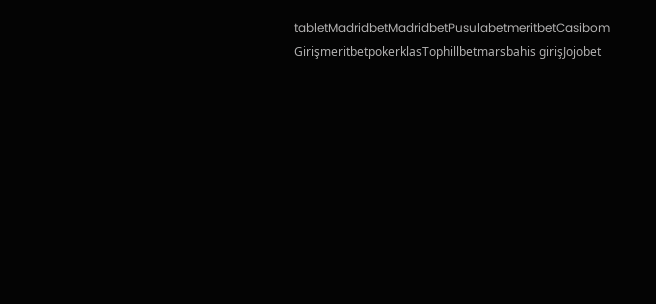tabletMadridbetMadridbetPusulabetmeritbetCasibom GirişmeritbetpokerklasTophillbetmarsbahis girişJojobet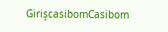GirişcasibomCasibom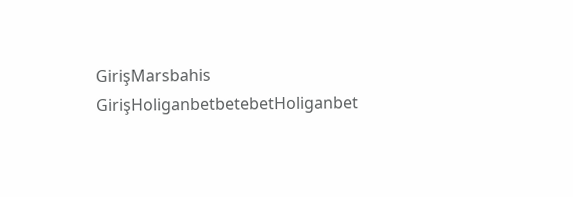GirişMarsbahis GirişHoliganbetbetebetHoliganbet